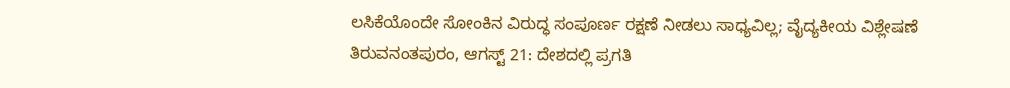ಲಸಿಕೆಯೊಂದೇ ಸೋಂಕಿನ ವಿರುದ್ಧ ಸಂಪೂರ್ಣ ರಕ್ಷಣೆ ನೀಡಲು ಸಾಧ್ಯವಿಲ್ಲ; ವೈದ್ಯಕೀಯ ವಿಶ್ಲೇಷಣೆ
ತಿರುವನಂತಪುರಂ, ಆಗಸ್ಟ್ 21: ದೇಶದಲ್ಲಿ ಪ್ರಗತಿ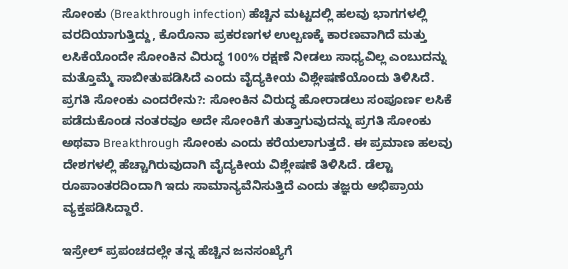ಸೋಂಕು (Breakthrough infection) ಹೆಚ್ಚಿನ ಮಟ್ಟದಲ್ಲಿ ಹಲವು ಭಾಗಗಳಲ್ಲಿ ವರದಿಯಾಗುತ್ತಿದ್ದು, ಕೊರೊನಾ ಪ್ರಕರಣಗಳ ಉಲ್ಬಣಕ್ಕೆ ಕಾರಣವಾಗಿದೆ ಮತ್ತು ಲಸಿಕೆಯೊಂದೇ ಸೋಂಕಿನ ವಿರುದ್ಧ 100% ರಕ್ಷಣೆ ನೀಡಲು ಸಾಧ್ಯವಿಲ್ಲ ಎಂಬುದನ್ನು ಮತ್ತೊಮ್ಮೆ ಸಾಬೀತುಪಡಿಸಿದೆ ಎಂದು ವೈದ್ಯಕೀಯ ವಿಶ್ಲೇಷಣೆಯೊಂದು ತಿಳಿಸಿದೆ.
ಪ್ರಗತಿ ಸೋಂಕು ಎಂದರೇನು?: ಸೋಂಕಿನ ವಿರುದ್ಧ ಹೋರಾಡಲು ಸಂಪೂರ್ಣ ಲಸಿಕೆ ಪಡೆದುಕೊಂಡ ನಂತರವೂ ಅದೇ ಸೋಂಕಿಗೆ ತುತ್ತಾಗುವುದನ್ನು ಪ್ರಗತಿ ಸೋಂಕು ಅಥವಾ Breakthrough ಸೋಂಕು ಎಂದು ಕರೆಯಲಾಗುತ್ತದೆ. ಈ ಪ್ರಮಾಣ ಹಲವು ದೇಶಗಳಲ್ಲಿ ಹೆಚ್ಚಾಗಿರುವುದಾಗಿ ವೈದ್ಯಕೀಯ ವಿಶ್ಲೇಷಣೆ ತಿಳಿಸಿದೆ. ಡೆಲ್ಟಾ ರೂಪಾಂತರದಿಂದಾಗಿ ಇದು ಸಾಮಾನ್ಯವೆನಿಸುತ್ತಿದೆ ಎಂದು ತಜ್ಞರು ಅಭಿಪ್ರಾಯ ವ್ಯಕ್ತಪಡಿಸಿದ್ದಾರೆ.

ಇಸ್ರೇಲ್ ಪ್ರಪಂಚದಲ್ಲೇ ತನ್ನ ಹೆಚ್ಚಿನ ಜನಸಂಖ್ಯೆಗೆ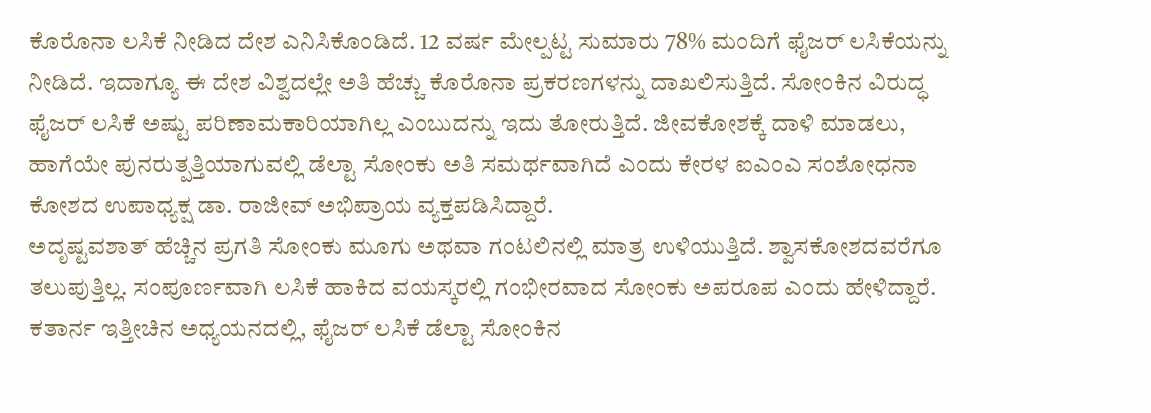ಕೊರೊನಾ ಲಸಿಕೆ ನೀಡಿದ ದೇಶ ಎನಿಸಿಕೊಂಡಿದೆ. 12 ವರ್ಷ ಮೇಲ್ಪಟ್ಟ ಸುಮಾರು 78% ಮಂದಿಗೆ ಫೈಜರ್ ಲಸಿಕೆಯನ್ನು ನೀಡಿದೆ. ಇದಾಗ್ಯೂ ಈ ದೇಶ ವಿಶ್ವದಲ್ಲೇ ಅತಿ ಹೆಚ್ಚು ಕೊರೊನಾ ಪ್ರಕರಣಗಳನ್ನು ದಾಖಲಿಸುತ್ತಿದೆ. ಸೋಂಕಿನ ವಿರುದ್ಧ ಫೈಜರ್ ಲಸಿಕೆ ಅಷ್ಟು ಪರಿಣಾಮಕಾರಿಯಾಗಿಲ್ಲ ಎಂಬುದನ್ನು ಇದು ತೋರುತ್ತಿದೆ. ಜೀವಕೋಶಕ್ಕೆ ದಾಳಿ ಮಾಡಲು, ಹಾಗೆಯೇ ಪುನರುತ್ಪತ್ತಿಯಾಗುವಲ್ಲಿ ಡೆಲ್ಟಾ ಸೋಂಕು ಅತಿ ಸಮರ್ಥವಾಗಿದೆ ಎಂದು ಕೇರಳ ಐಎಂಎ ಸಂಶೋಧನಾ ಕೋಶದ ಉಪಾಧ್ಯಕ್ಷ ಡಾ. ರಾಜೀವ್ ಅಭಿಪ್ರಾಯ ವ್ಯಕ್ತಪಡಿಸಿದ್ದಾರೆ.
ಅದೃಷ್ಟವಶಾತ್ ಹೆಚ್ಚಿನ ಪ್ರಗತಿ ಸೋಂಕು ಮೂಗು ಅಥವಾ ಗಂಟಲಿನಲ್ಲಿ ಮಾತ್ರ ಉಳಿಯುತ್ತಿದೆ. ಶ್ವಾಸಕೋಶದವರೆಗೂ ತಲುಪುತ್ತಿಲ್ಲ. ಸಂಪೂರ್ಣವಾಗಿ ಲಸಿಕೆ ಹಾಕಿದ ವಯಸ್ಕರಲ್ಲಿ ಗಂಭೀರವಾದ ಸೋಂಕು ಅಪರೂಪ ಎಂದು ಹೇಳಿದ್ದಾರೆ.
ಕತಾರ್ನ ಇತ್ತೀಚಿನ ಅಧ್ಯಯನದಲ್ಲಿ, ಫೈಜರ್ ಲಸಿಕೆ ಡೆಲ್ಟಾ ಸೋಂಕಿನ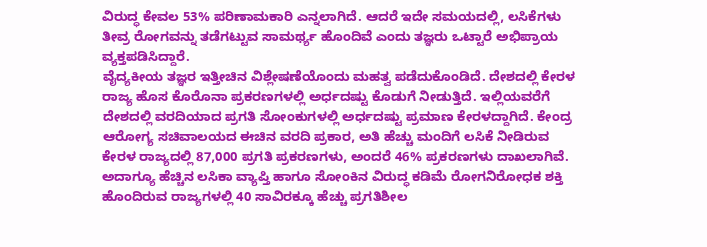ವಿರುದ್ಧ ಕೇವಲ 53% ಪರಿಣಾಮಕಾರಿ ಎನ್ನಲಾಗಿದೆ. ಆದರೆ ಇದೇ ಸಮಯದಲ್ಲಿ, ಲಸಿಕೆಗಳು ತೀವ್ರ ರೋಗವನ್ನು ತಡೆಗಟ್ಟುವ ಸಾಮರ್ಥ್ಯ ಹೊಂದಿವೆ ಎಂದು ತಜ್ಞರು ಒಟ್ಟಾರೆ ಅಭಿಪ್ರಾಯ ವ್ಯಕ್ತಪಡಿಸಿದ್ದಾರೆ.
ವೈದ್ಯಕೀಯ ತಜ್ಞರ ಇತ್ತೀಚಿನ ವಿಶ್ಲೇಷಣೆಯೊಂದು ಮಹತ್ವ ಪಡೆದುಕೊಂಡಿದೆ. ದೇಶದಲ್ಲಿ ಕೇರಳ ರಾಜ್ಯ ಹೊಸ ಕೊರೊನಾ ಪ್ರಕರಣಗಳಲ್ಲಿ ಅರ್ಧದಷ್ಟು ಕೊಡುಗೆ ನೀಡುತ್ತಿದೆ. ಇಲ್ಲಿಯವರೆಗೆ ದೇಶದಲ್ಲಿ ವರದಿಯಾದ ಪ್ರಗತಿ ಸೋಂಕುಗಳಲ್ಲಿ ಅರ್ಧದಷ್ಟು ಪ್ರಮಾಣ ಕೇರಳದ್ದಾಗಿದೆ. ಕೇಂದ್ರ ಆರೋಗ್ಯ ಸಚಿವಾಲಯದ ಈಚಿನ ವರದಿ ಪ್ರಕಾರ, ಅತಿ ಹೆಚ್ಚು ಮಂದಿಗೆ ಲಸಿಕೆ ನೀಡಿರುವ ಕೇರಳ ರಾಜ್ಯದಲ್ಲಿ 87,000 ಪ್ರಗತಿ ಪ್ರಕರಣಗಳು, ಅಂದರೆ 46% ಪ್ರಕರಣಗಳು ದಾಖಲಾಗಿವೆ.
ಅದಾಗ್ಯೂ ಹೆಚ್ಚಿನ ಲಸಿಕಾ ವ್ಯಾಪ್ತಿ ಹಾಗೂ ಸೋಂಕಿನ ವಿರುದ್ಧ ಕಡಿಮೆ ರೋಗನಿರೋಧಕ ಶಕ್ತಿ ಹೊಂದಿರುವ ರಾಜ್ಯಗಳಲ್ಲಿ 40 ಸಾವಿರಕ್ಕೂ ಹೆಚ್ಚು ಪ್ರಗತಿಶೀಲ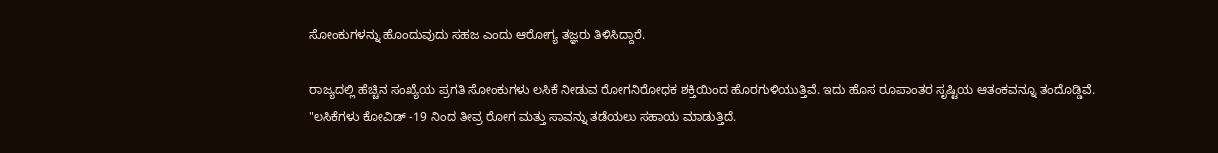ಸೋಂಕುಗಳನ್ನು ಹೊಂದುವುದು ಸಹಜ ಎಂದು ಆರೋಗ್ಯ ತಜ್ಞರು ತಿಳಿಸಿದ್ದಾರೆ.

ರಾಜ್ಯದಲ್ಲಿ ಹೆಚ್ಚಿನ ಸಂಖ್ಯೆಯ ಪ್ರಗತಿ ಸೋಂಕುಗಳು ಲಸಿಕೆ ನೀಡುವ ರೋಗನಿರೋಧಕ ಶಕ್ತಿಯಿಂದ ಹೊರಗುಳಿಯುತ್ತಿವೆ. ಇದು ಹೊಸ ರೂಪಾಂತರ ಸೃಷ್ಟಿಯ ಆತಂಕವನ್ನೂ ತಂದೊಡ್ಡಿವೆ.
"ಲಸಿಕೆಗಳು ಕೋವಿಡ್ -19 ನಿಂದ ತೀವ್ರ ರೋಗ ಮತ್ತು ಸಾವನ್ನು ತಡೆಯಲು ಸಹಾಯ ಮಾಡುತ್ತಿದೆ.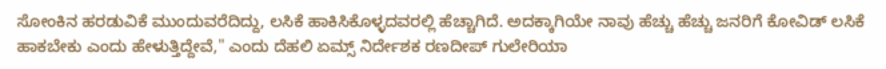ಸೋಂಕಿನ ಹರಡುವಿಕೆ ಮುಂದುವರೆದಿದ್ದು, ಲಸಿಕೆ ಹಾಕಿಸಿಕೊಳ್ಳದವರಲ್ಲಿ ಹೆಚ್ಚಾಗಿದೆ. ಅದಕ್ಕಾಗಿಯೇ ನಾವು ಹೆಚ್ಚು ಹೆಚ್ಚು ಜನರಿಗೆ ಕೋವಿಡ್ ಲಸಿಕೆ ಹಾಕಬೇಕು ಎಂದು ಹೇಳುತ್ತಿದ್ದೇವೆ," ಎಂದು ದೆಹಲಿ ಏಮ್ಸ್ ನಿರ್ದೇಶಕ ರಣದೀಪ್ ಗುಲೇರಿಯಾ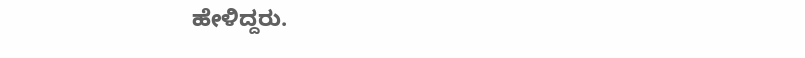ಹೇಳಿದ್ದರು.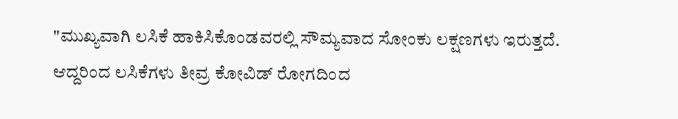"ಮುಖ್ಯವಾಗಿ ಲಸಿಕೆ ಹಾಕಿಸಿಕೊಂಡವರಲ್ಲಿ ಸೌಮ್ಯವಾದ ಸೋಂಕು ಲಕ್ಷಣಗಳು ಇರುತ್ತದೆ. ಆದ್ದರಿಂದ ಲಸಿಕೆಗಳು ತೀವ್ರ ಕೋವಿಡ್ ರೋಗದಿಂದ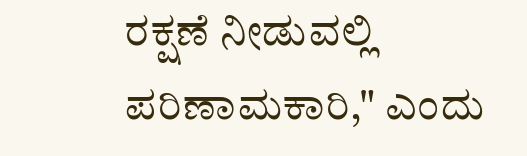ರಕ್ಷಣೆ ನೀಡುವಲ್ಲಿ ಪರಿಣಾಮಕಾರಿ," ಎಂದು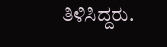ತಿಳಿಸಿದ್ದರು.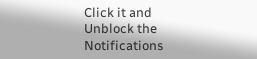Click it and Unblock the Notifications